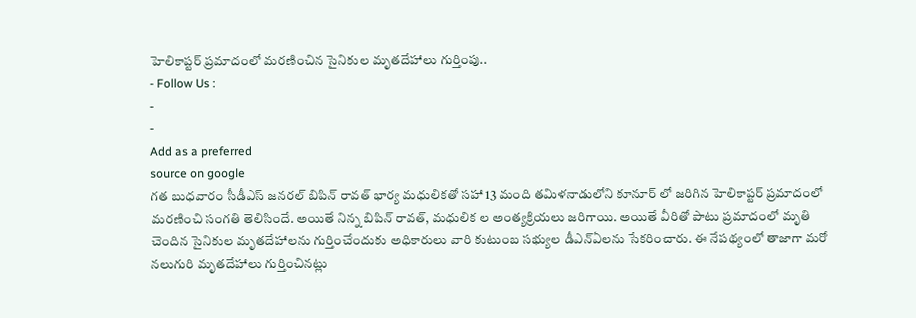హెలికాప్టర్ ప్రమాదంలో మరణించిన సైనికుల మృతదేహాలు గుర్తింపు..
- Follow Us :
-
-
Add as a preferred
source on google
గత బుధవారం సీడీఎస్ జనరల్ బిపిన్ రావత్ భార్య మధులికతో సహా 13 మంది తమిళనాడులోని కూనూర్ లో జరిగిన హెలికాప్టర్ ప్రమాదంలో మరణించి సంగతి తెలిసిందే. అయితే నిన్న బిపిన్ రావత్, మధులిక ల అంత్యక్రియలు జరిగాయి. అయితే వీరితో పాటు ప్రమాదంలో మృతి చెందిన సైనికుల మృతదేహాలను గుర్తించేందుకు అధికారులు వారి కుటుంబ సభ్యుల డీఎన్ఏలను సేకరించారు. ఈ నేపథ్యంలో తాజాగా మరో నలుగురి మృతదేహాలు గుర్తించినట్లు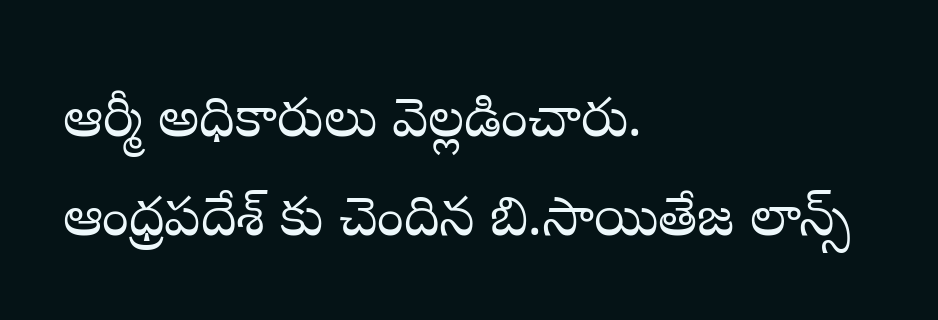ఆర్మీ అధికారులు వెల్లడించారు.
ఆంధ్రపదేశ్ కు చెందిన బి.సాయితేజ లాన్స్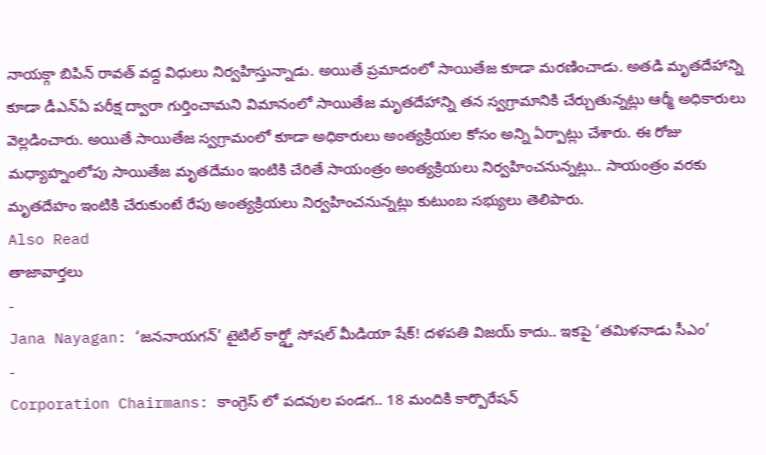నాయక్గా బిపిన్ రావత్ వద్ద విధులు నిర్వహిస్తున్నాడు. అయితే ప్రమాదంలో సాయితేజ కూడా మరణించాడు. అతడి మృతదేహాన్ని కూడా డీఎన్ఏ పరీక్ష ద్వారా గుర్తించామని విమానంలో సాయితేజ మృతదేహాన్ని తన స్వగ్రామానికి చేర్చుతున్నట్లు ఆర్మీ అధికారులు వెల్లడించారు. అయితే సాయితేజ స్వగ్రామంలో కూడా అధికారులు అంత్యక్రియల కోసం అన్ని ఏర్పాట్లు చేశారు. ఈ రోజు మధ్యాహ్నంలోపు సాయితేజ మృతదేమం ఇంటికి చేరితే సాయంత్రం అంత్యక్రియలు నిర్వహించనున్నట్లు.. సాయంత్రం వరకు మృతదేహం ఇంటికి చేరుకుంటే రేపు అంత్యక్రియలు నిర్వహించనున్నట్లు కుటుంబ సభ్యులు తెలిపారు.
Also Read
తాజావార్తలు
-
Jana Nayagan: ‘జననాయగన్’ టైటిల్ కార్డ్తో సోషల్ మీడియా షేక్! దళపతి విజయ్ కాదు.. ఇకపై ‘తమిళనాడు సీఎం’
-
Corporation Chairmans: కాంగ్రెస్ లో పదవుల పండగ.. 18 మందికి కార్పొరేషన్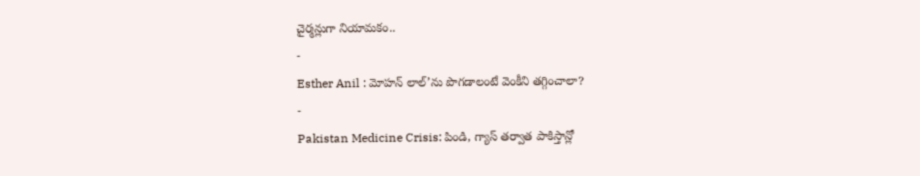చైర్మన్లుగా నియామకం..
-
Esther Anil : మోహన్ లాల్’ను పొగడాలంటే వెంకీని తగ్గించాలా?
-
Pakistan Medicine Crisis: పిండి, గ్యాస్ తర్వాత పాకిస్తాన్లో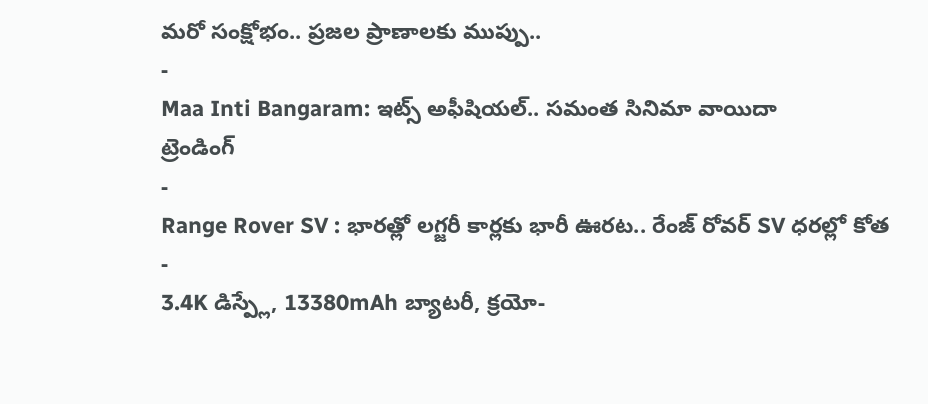మరో సంక్షోభం.. ప్రజల ప్రాణాలకు ముప్పు..
-
Maa Inti Bangaram: ఇట్స్ అఫీషియల్.. సమంత సినిమా వాయిదా
ట్రెండింగ్
-
Range Rover SV : భారత్లో లగ్జరీ కార్లకు భారీ ఊరట.. రేంజ్ రోవర్ SV ధరల్లో కోత
-
3.4K డిస్ప్లే, 13380mAh బ్యాటరీ, క్రయో-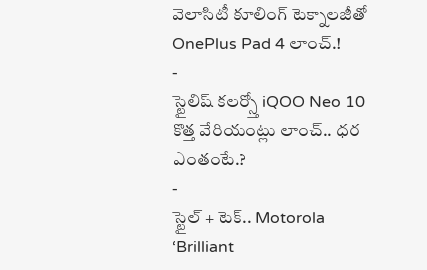వెలాసిటీ కూలింగ్ టెక్నాలజీతో OnePlus Pad 4 లాంచ్.!
-
స్టైలిష్ కలర్స్తో iQOO Neo 10 కొత్త వేరియంట్లు లాంచ్.. ధర ఎంతంటే.?
-
స్టైల్ + టెక్.. Motorola ‘Brilliant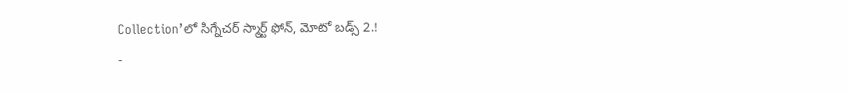Collection’లో సిగ్నేచర్ స్మార్ట్ ఫోన్, మోటో బడ్స్ 2.!
-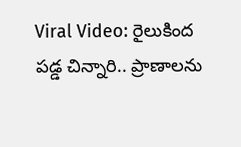Viral Video: రైలుకింద పడ్డ చిన్నారి.. ప్రాణాలను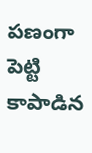పణంగా పెట్టి కాపాడిన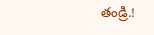తండ్రి.!